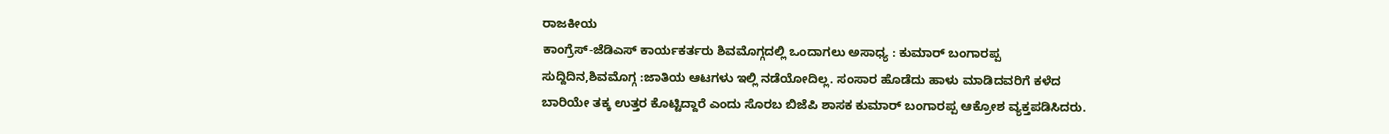ರಾಜಕೀಯ
ಕಾಂಗ್ರೆಸ್-ಜೆಡಿಎಸ್ ಕಾರ್ಯಕರ್ತರು ಶಿವಮೊಗ್ಗದಲ್ಲಿ ಒಂದಾಗಲು ಅಸಾಧ್ಯ : ಕುಮಾರ್ ಬಂಗಾರಪ್ಪ
ಸುದ್ದಿದಿನ,ಶಿವಮೊಗ್ಗ :ಜಾತಿಯ ಆಟಗಳು ಇಲ್ಲಿ ನಡೆಯೋದಿಲ್ಲ. ಸಂಸಾರ ಹೊಡೆದು ಹಾಳು ಮಾಡಿದವರಿಗೆ ಕಳೆದ ಬಾರಿಯೇ ತಕ್ಕ ಉತ್ತರ ಕೊಟ್ಟಿದ್ದಾರೆ ಎಂದು ಸೊರಬ ಬಿಜೆಪಿ ಶಾಸಕ ಕುಮಾರ್ ಬಂಗಾರಪ್ಪ ಆಕ್ರೋಶ ವ್ಯಕ್ತಪಡಿಸಿದರು.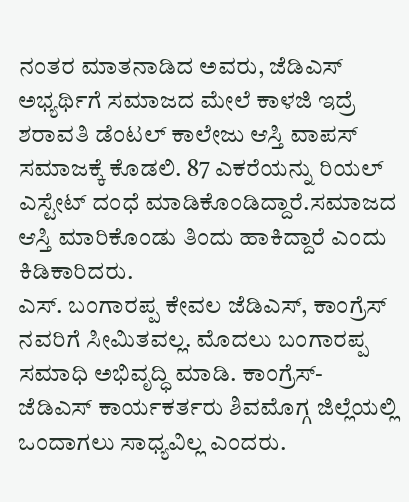ನಂತರ ಮಾತನಾಡಿದ ಅವರು, ಜೆಡಿಎಸ್ ಅಭ್ಯರ್ಥಿಗೆ ಸಮಾಜದ ಮೇಲೆ ಕಾಳಜಿ ಇದ್ರೆ ಶರಾವತಿ ಡೆಂಟಲ್ ಕಾಲೇಜು ಆಸ್ತಿ ವಾಪಸ್ ಸಮಾಜಕ್ಕೆ ಕೊಡಲಿ. 87 ಎಕರೆಯನ್ನು ರಿಯಲ್ ಎಸ್ಟೇಟ್ ದಂಧೆ ಮಾಡಿಕೊಂಡಿದ್ದಾರೆ.ಸಮಾಜದ ಆಸ್ತಿ ಮಾರಿಕೊಂಡು ತಿಂದು ಹಾಕಿದ್ದಾರೆ ಎಂದು ಕಿಡಿಕಾರಿದರು.
ಎಸ್. ಬಂಗಾರಪ್ಪ ಕೇವಲ ಜೆಡಿಎಸ್, ಕಾಂಗ್ರೆಸ್ ನವರಿಗೆ ಸೀಮಿತವಲ್ಲ. ಮೊದಲು ಬಂಗಾರಪ್ಪ ಸಮಾಧಿ ಅಭಿವೃದ್ಧಿ ಮಾಡಿ. ಕಾಂಗ್ರೆಸ್- ಜೆಡಿಎಸ್ ಕಾರ್ಯಕರ್ತರು ಶಿವಮೊಗ್ಗ ಜಿಲ್ಲೆಯಲ್ಲಿ ಒಂದಾಗಲು ಸಾಧ್ಯವಿಲ್ಲ ಎಂದರು.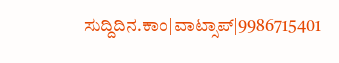ಸುದ್ದಿದಿನ.ಕಾಂ|ವಾಟ್ಸಾಪ್|9986715401